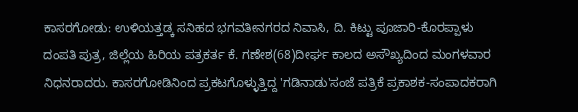ಕಾಸರಗೋಡು: ಉಳಿಯತ್ತಡ್ಕ ಸನಿಹದ ಭಗವತೀನಗರದ ನಿವಾಸಿ, ದಿ. ಕಿಟ್ಟು ಪೂಜಾರಿ-ಕೊರಪ್ಪಾಳು ದಂಪತಿ ಪುತ್ರ, ಜಿಲ್ಲೆಯ ಹಿರಿಯ ಪತ್ರಕರ್ತ ಕೆ. ಗಣೇಶ(68)ದೀರ್ಘ ಕಾಲದ ಅಸೌಖ್ಯದಿಂದ ಮಂಗಳವಾರ ನಿಧನರಾದರು. ಕಾಸರಗೋಡಿನಿಂದ ಪ್ರಕಟಗೊಳ್ಳುತ್ತಿದ್ದ 'ಗಡಿನಾಡು'ಸಂಜೆ ಪತ್ರಿಕೆ ಪ್ರಕಾಶಕ-ಸಂಪಾದಕರಾಗಿ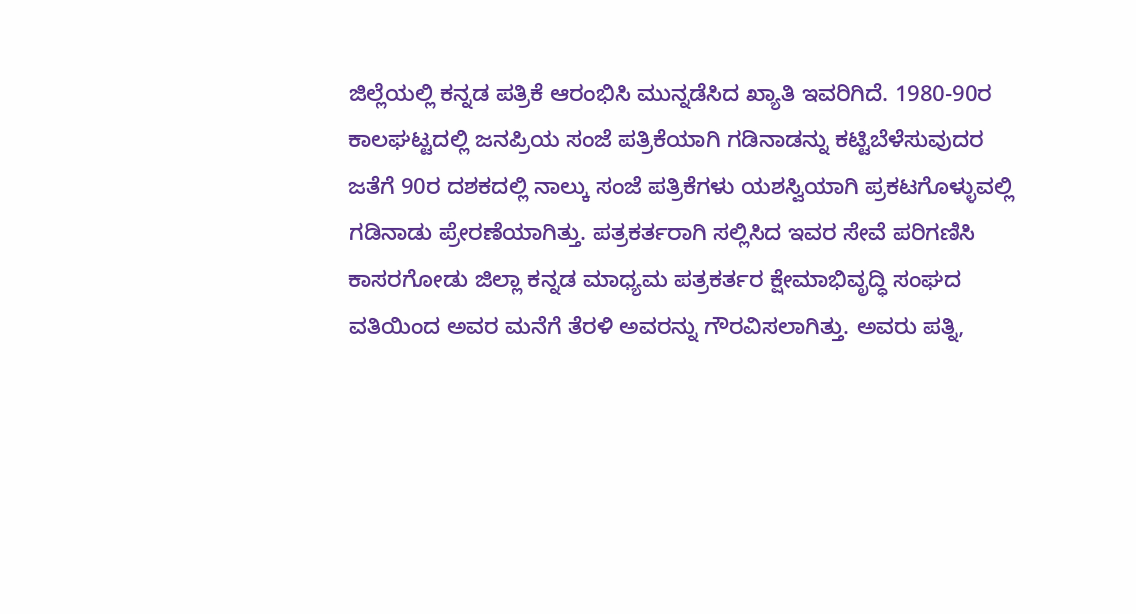ಜಿಲ್ಲೆಯಲ್ಲಿ ಕನ್ನಡ ಪತ್ರಿಕೆ ಆರಂಭಿಸಿ ಮುನ್ನಡೆಸಿದ ಖ್ಯಾತಿ ಇವರಿಗಿದೆ. 1980-90ರ ಕಾಲಘಟ್ಟದಲ್ಲಿ ಜನಪ್ರಿಯ ಸಂಜೆ ಪತ್ರಿಕೆಯಾಗಿ ಗಡಿನಾಡನ್ನು ಕಟ್ಟಿಬೆಳೆಸುವುದರ ಜತೆಗೆ 90ರ ದಶಕದಲ್ಲಿ ನಾಲ್ಕು ಸಂಜೆ ಪತ್ರಿಕೆಗಳು ಯಶಸ್ವಿಯಾಗಿ ಪ್ರಕಟಗೊಳ್ಳುವಲ್ಲಿ ಗಡಿನಾಡು ಪ್ರೇರಣೆಯಾಗಿತ್ತು. ಪತ್ರಕರ್ತರಾಗಿ ಸಲ್ಲಿಸಿದ ಇವರ ಸೇವೆ ಪರಿಗಣಿಸಿ ಕಾಸರಗೋಡು ಜಿಲ್ಲಾ ಕನ್ನಡ ಮಾಧ್ಯಮ ಪತ್ರಕರ್ತರ ಕ್ಷೇಮಾಭಿವೃದ್ಧಿ ಸಂಘದ ವತಿಯಿಂದ ಅವರ ಮನೆಗೆ ತೆರಳಿ ಅವರನ್ನು ಗೌರವಿಸಲಾಗಿತ್ತು. ಅವರು ಪತ್ನಿ,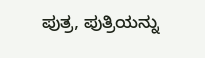ಪುತ್ರ, ಪುತ್ರಿಯನ್ನು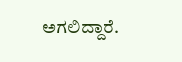ಅಗಲಿದ್ದಾರೆ.